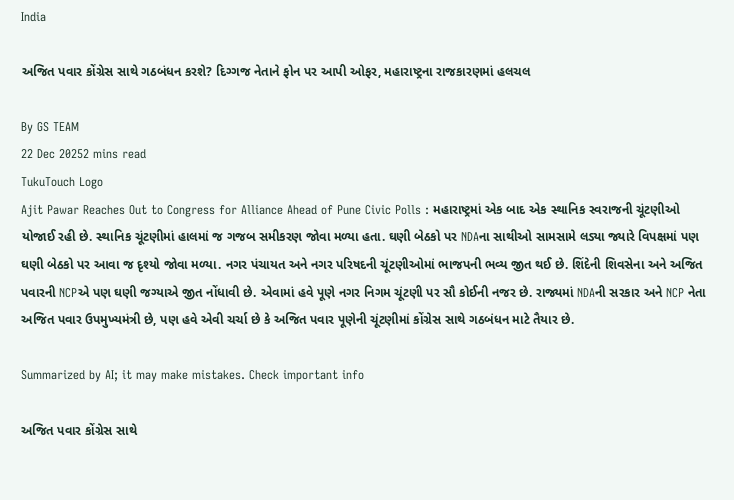India

અજિત પવાર કોંગ્રેસ સાથે ગઠબંધન કરશે? દિગ્ગજ નેતાને ફોન પર આપી ઓફર, મહારાષ્ટ્રના રાજકારણમાં હલચલ

By GS TEAM
22 Dec 20252 mins read
TukuTouch Logo
Ajit Pawar Reaches Out to Congress for Alliance Ahead of Pune Civic Polls : મહારાષ્ટ્રમાં એક બાદ એક સ્થાનિક સ્વરાજની ચૂંટણીઓ યોજાઈ રહી છે. સ્થાનિક ચૂંટણીમાં હાલમાં જ ગજબ સમીકરણ જોવા મળ્યા હતા. ઘણી બેઠકો પર NDAના સાથીઓ સામસામે લડ્યા જ્યારે વિપક્ષમાં પણ ઘણી બેઠકો પર આવા જ દૃશ્યો જોવા મળ્યા. નગર પંચાયત અને નગર પરિષદની ચૂંટણીઓમાં ભાજપની ભવ્ય જીત થઈ છે. શિંદેની શિવસેના અને અજિત પવારની NCPએ પણ ઘણી જગ્યાએ જીત નોંધાવી છે. એવામાં હવે પૂણે નગર નિગમ ચૂંટણી પર સૌ કોઈની નજર છે. રાજ્યમાં NDAની સરકાર અને NCP નેતા અજિત પવાર ઉપમુખ્યમંત્રી છે, પણ હવે એવી ચર્ચા છે કે અજિત પવાર પૂણેની ચૂંટણીમાં કોંગ્રેસ સાથે ગઠબંધન માટે તૈયાર છે.

Summarized by AI; it may make mistakes. Check important info

અજિત પવાર કોંગ્રેસ સાથે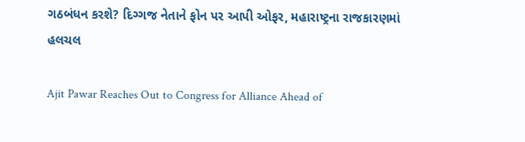ગઠબંધન કરશે? દિગ્ગજ નેતાને ફોન પર આપી ઓફર, મહારાષ્ટ્રના રાજકારણમાં હલચલ

Ajit Pawar Reaches Out to Congress for Alliance Ahead of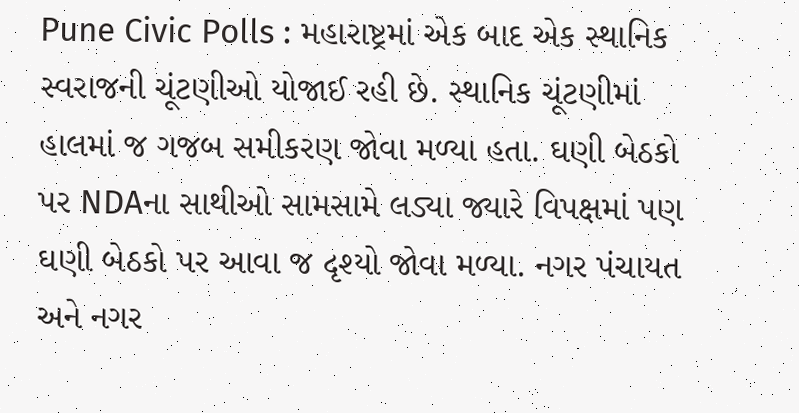Pune Civic Polls : મહારાષ્ટ્રમાં એક બાદ એક સ્થાનિક સ્વરાજની ચૂંટણીઓ યોજાઈ રહી છે. સ્થાનિક ચૂંટણીમાં હાલમાં જ ગજબ સમીકરણ જોવા મળ્યા હતા. ઘણી બેઠકો પર NDAના સાથીઓ સામસામે લડ્યા જ્યારે વિપક્ષમાં પણ ઘણી બેઠકો પર આવા જ દૃશ્યો જોવા મળ્યા. નગર પંચાયત અને નગર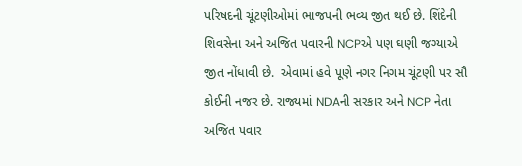પરિષદની ચૂંટણીઓમાં ભાજપની ભવ્ય જીત થઈ છે. શિંદેની શિવસેના અને અજિત પવારની NCPએ પણ ઘણી જગ્યાએ જીત નોંધાવી છે.  એવામાં હવે પૂણે નગર નિગમ ચૂંટણી પર સૌ કોઈની નજર છે. રાજ્યમાં NDAની સરકાર અને NCP નેતા અજિત પવાર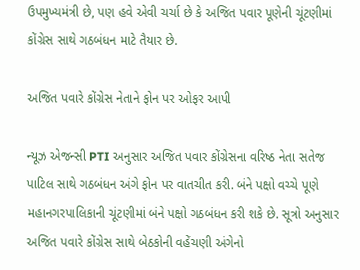ઉપમુખ્યમંત્રી છે, પણ હવે એવી ચર્ચા છે કે અજિત પવાર પૂણેની ચૂંટણીમાં કોંગ્રેસ સાથે ગઠબંધન માટે તૈયાર છે.

અજિત પવારે કોંગ્રેસ નેતાને ફોન પર ઓફર આપી

ન્યૂઝ એજન્સી PTI અનુસાર અજિત પવાર કોંગ્રેસના વરિષ્ઠ નેતા સતેજ પાટિલ સાથે ગઠબંધન અંગે ફોન પર વાતચીત કરી. બંને પક્ષો વચ્ચે પૂણે મહાનગરપાલિકાની ચૂંટણીમાં બંને પક્ષો ગઠબંધન કરી શકે છે. સૂત્રો અનુસાર અજિત પવારે કોંગ્રેસ સાથે બેઠકોની વહેંચણી અંગેનો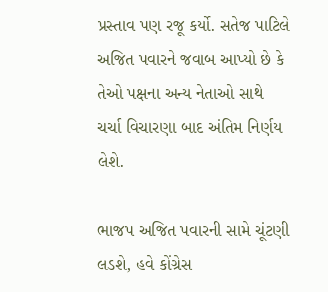પ્રસ્તાવ પણ રજૂ કર્યો. સતેજ પાટિલે અજિત પવારને જવાબ આપ્યો છે કે તેઓ પક્ષના અન્ય નેતાઓ સાથે ચર્ચા વિચારણા બાદ અંતિમ નિર્ણય લેશે.

ભાજપ અજિત પવારની સામે ચૂંટણી લડશે, હવે કોંગ્રેસ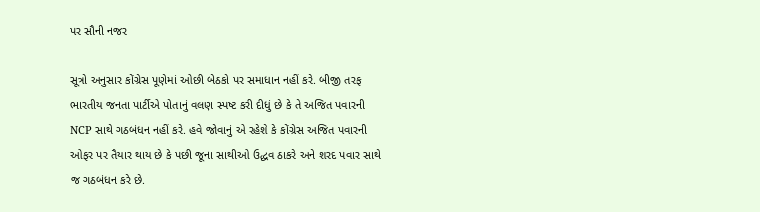પર સૌની નજર

સૂત્રો અનુસાર કોંગ્રેસ પૂણેમાં ઓછી બેઠકો પર સમાધાન નહીં કરે. બીજી તરફ ભારતીય જનતા પાર્ટીએ પોતાનું વલણ સ્પષ્ટ કરી દીધું છે કે તે અજિત પવારની NCP સાથે ગઠબંધન નહીં કરે. હવે જોવાનું એ રહેશે કે કોંગ્રેસ અજિત પવારની ઓફર પર તૈયાર થાય છે કે પછી જૂના સાથીઓ ઉદ્ધવ ઠાકરે અને શરદ પવાર સાથે જ ગઠબંધન કરે છે.